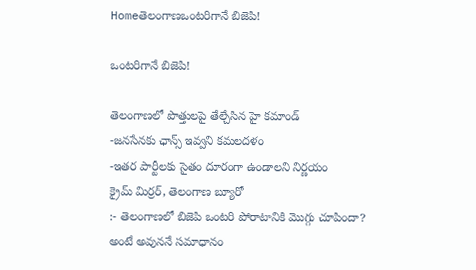Homeతెలంగాణఒంటరిగానే బిజెపి!

ఒంటరిగానే బిజెపి!

తెలంగాణలో పొత్తులపై తేల్చేసిన హై కమాండ్
-జనసేనకు ఛాన్స్ ఇవ్వని కమలదళం
-ఇతర పార్టీలకు సైతం దూరంగా ఉండాలని నిర్ణయం
క్రైమ్ మిర్రర్, తెలంగాణ బ్యూరో
:- తెలంగాణలో బిజెపి ఒంటరి పోరాటానికి మొగ్గు చూపిందా? అంటే అవుననే సమాధానం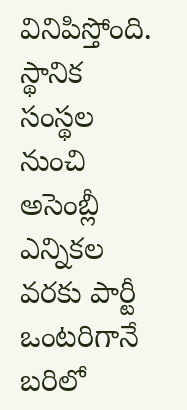వినిపిస్తోంది. స్థానిక సంస్థల నుంచి అసెంబ్లీ ఎన్నికల వరకు పార్టీ ఒంటరిగానే బరిలో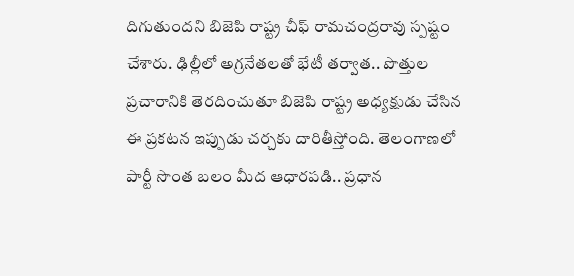దిగుతుందని బిజెపి రాష్ట్ర చీఫ్ రామచంద్రరావు స్పష్టం చేశారు. ఢిల్లీలో అగ్రనేతలతో భేటీ తర్వాత.. పొత్తుల ప్రచారానికి తెరదించుతూ బిజెపి రాష్ట్ర అధ్యక్షుడు చేసిన ఈ ప్రకటన ఇప్పుడు చర్చకు దారితీస్తోంది. తెలంగాణలో పార్టీ సొంత బలం మీద ఆధారపడి.. ప్రధాన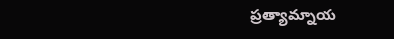ప్రత్యామ్నాయ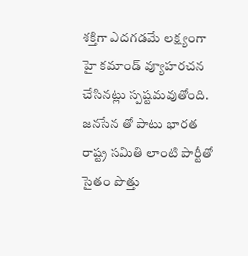శక్తిగా ఎదగడమే లక్ష్యంగా హై కమాండ్ వ్యూహరచన చేసినట్లు స్పష్టమవుతోంది. జనసేన తో పాటు భారత రాష్ట్ర సమితి లాంటి పార్టీతో సైతం పొత్తు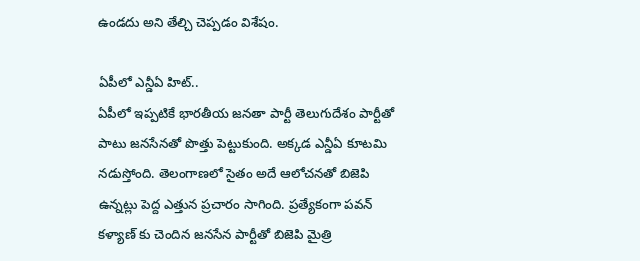ఉండదు అని తేల్చి చెప్పడం విశేషం.

ఏపీలో ఎన్డీఏ హిట్..
ఏపీలో ఇప్పటికే భారతీయ జనతా పార్టీ తెలుగుదేశం పార్టీతో పాటు జనసేనతో పొత్తు పెట్టుకుంది. అక్కడ ఎన్డీఏ కూటమి నడుస్తోంది. తెలంగాణలో సైతం అదే ఆలోచనతో బిజెపి ఉన్నట్లు పెద్ద ఎత్తున ప్రచారం సాగింది. ప్రత్యేకంగా పవన్ కళ్యాణ్ కు చెందిన జనసేన పార్టీతో బిజెపి మైత్రి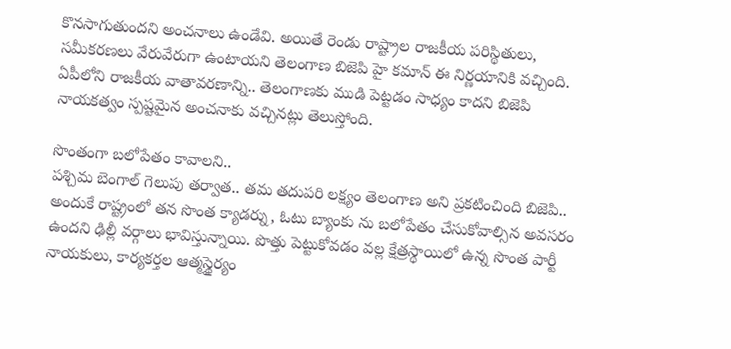కొనసాగుతుందని అంచనాలు ఉండేవి. అయితే రెండు రాష్ట్రాల రాజకీయ పరిస్థితులు, సమీకరణలు వేరువేరుగా ఉంటాయని తెలంగాణ బిజెపి హై కమాన్ ఈ నిర్ణయానికి వచ్చింది. ఏపీలోని రాజకీయ వాతావరణాన్ని.. తెలంగాణకు ముడి పెట్టడం సాధ్యం కాదని బిజెపి నాయకత్వం స్పష్టమైన అంచనాకు వచ్చినట్లు తెలుస్తోంది.

సొంతంగా బలోపేతం కావాలని..
పశ్చిమ బెంగాల్ గెలుపు తర్వాత.. తమ తదుపరి లక్ష్యం తెలంగాణ అని ప్రకటించింది బిజెపి.. అందుకే రాష్ట్రంలో తన సొంత క్యాడర్ను, ఓటు బ్యాంకు ను బలోపేతం చేసుకోవాల్సిన అవసరం ఉందని ఢిల్లీ వర్గాలు భావిస్తున్నాయి. పొత్తు పెట్టుకోవడం వల్ల క్షేత్రస్థాయిలో ఉన్న సొంత పార్టీ నాయకులు, కార్యకర్తల ఆత్మస్థైర్యం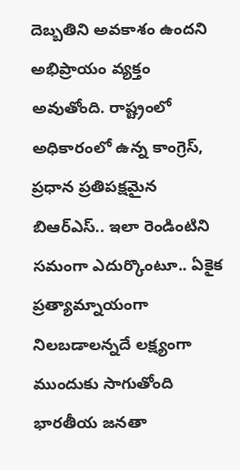దెబ్బతిని అవకాశం ఉందని అభిప్రాయం వ్యక్తం అవుతోంది. రాష్ట్రంలో అధికారంలో ఉన్న కాంగ్రెస్, ప్రధాన ప్రతిపక్షమైన బిఆర్ఎస్.. ఇలా రెండింటిని సమంగా ఎదుర్కొంటూ.. ఏకైక ప్రత్యామ్నాయంగా నిలబడాలన్నదే లక్ష్యంగా ముందుకు సాగుతోంది భారతీయ జనతా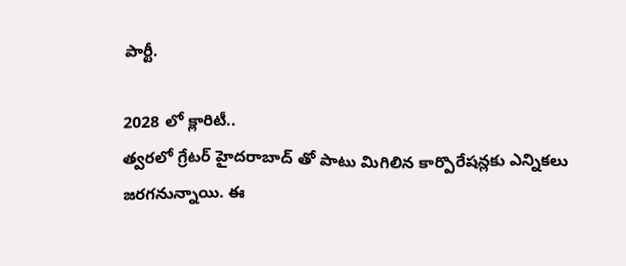పార్టీ.

2028 లో క్లారిటీ..
త్వరలో గ్రేటర్ హైదరాబాద్ తో పాటు మిగిలిన కార్పొరేషన్లకు ఎన్నికలు జరగనున్నాయి. ఈ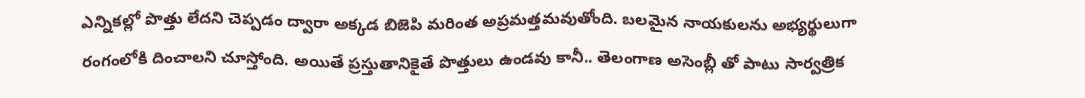ఎన్నికల్లో పొత్తు లేదని చెప్పడం ద్వారా అక్కడ బిజెపి మరింత అప్రమత్తమవుతోంది. బలమైన నాయకులను అభ్యర్థులుగా రంగంలోకి దించాలని చూస్తోంది. అయితే ప్రస్తుతానికైతే పొత్తులు ఉండవు కానీ.. తెలంగాణ అసెంబ్లీ తో పాటు సార్వత్రిక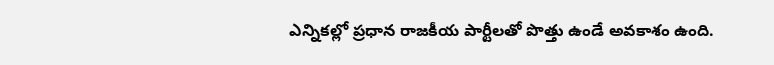ఎన్నికల్లో ప్రధాన రాజకీయ పార్టీలతో పొత్తు ఉండే అవకాశం ఉంది.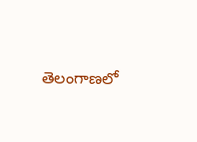తెలంగాణలో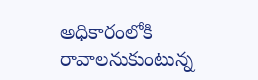అధికారంలోకి రావాలనుకుంటున్న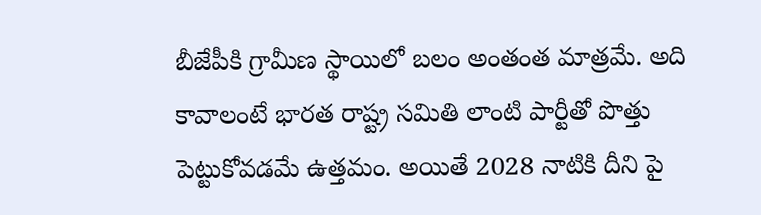బీజేపీకి గ్రామీణ స్థాయిలో బలం అంతంత మాత్రమే. అది కావాలంటే భారత రాష్ట్ర సమితి లాంటి పార్టీతో పొత్తు పెట్టుకోవడమే ఉత్తమం. అయితే 2028 నాటికి దీని పై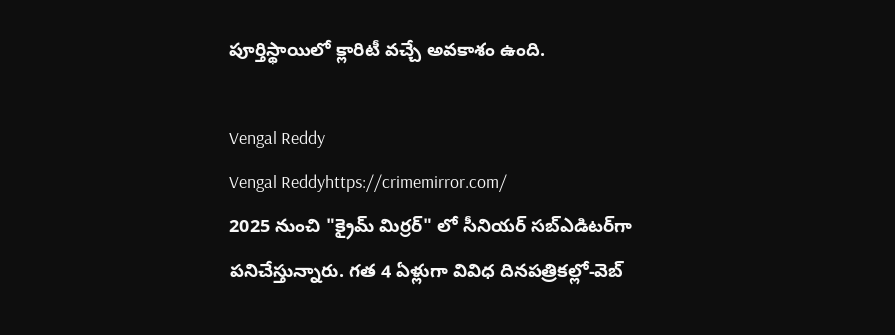పూర్తిస్థాయిలో క్లారిటీ వచ్చే అవకాశం ఉంది.

Vengal Reddy
Vengal Reddyhttps://crimemirror.com/
2025 నుంచి "క్రైమ్ మిర్రర్" లో సీనియర్ సబ్‌ఎడిటర్‌గా పనిచేస్తున్నారు. గత 4 ఏళ్లుగా వివిధ దినపత్రికల్లో-వెబ్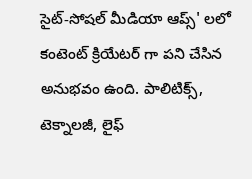సైట్-సోషల్ మీడియా ఆప్స్' లలో కంటెంట్ క్రియేటర్ గా పని చేసిన అనుభవం ఉంది. పాలిటిక్స్‌, టెక్నాలజీ, లైఫ్‌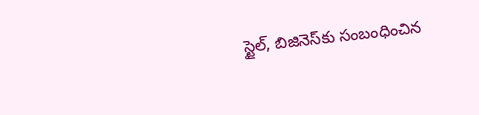స్టైల్‌, బిజినెస్‌కు సంబంధించిన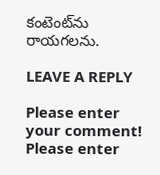కంటెంట్‌ను రాయగలను.

LEAVE A REPLY

Please enter your comment!
Please enter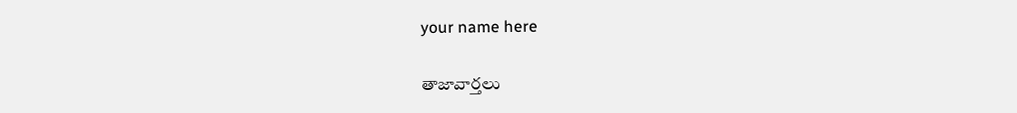your name here

తాజావార్తలు